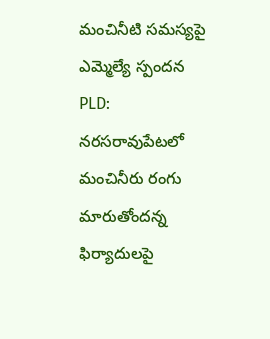మంచినీటి సమస్యపై ఎమ్మెల్యే స్పందన
PLD: నరసరావుపేటలో మంచినీరు రంగు మారుతోందన్న ఫిర్యాదులపై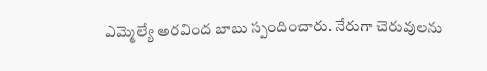ఎమ్మెల్యే అరవింద బాబు స్పందించారు. నేరుగా చెరువులను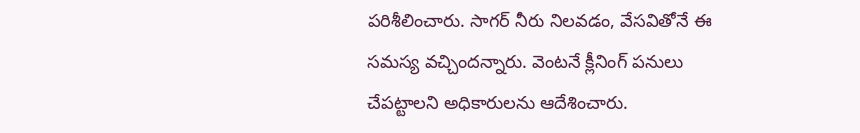పరిశీలించారు. సాగర్ నీరు నిలవడం, వేసవితోనే ఈ సమస్య వచ్చిందన్నారు. వెంటనే క్లీనింగ్ పనులు చేపట్టాలని అధికారులను ఆదేశించారు.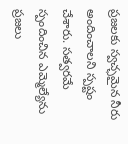ప్రజలకు స్వచ్ఛమైన నీరు అందించాలని స్పష్టం చేశారు. సత్వరమే స్పందించిన ఎమ్మెల్యేను ప్రజలు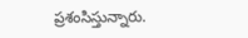ప్రశంసిస్తున్నారు.